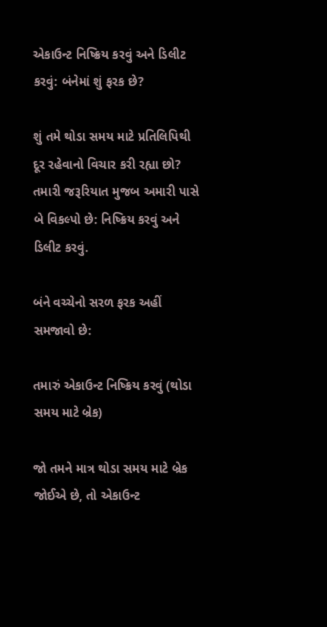એકાઉન્ટ નિષ્ક્રિય કરવું અને ડિલીટ કરવું: બંનેમાં શું ફરક છે?

શું તમે થોડા સમય માટે પ્રતિલિપિથી દૂર રહેવાનો વિચાર કરી રહ્યા છો? તમારી જરૂરિયાત મુજબ અમારી પાસે બે વિકલ્પો છે: નિષ્ક્રિય કરવું અને ડિલીટ કરવું.

બંને વચ્ચેનો સરળ ફરક અહીં સમજાવો છે:

તમારું એકાઉન્ટ નિષ્ક્રિય કરવું (થોડા સમય માટે બ્રેક)

જો તમને માત્ર થોડા સમય માટે બ્રેક જોઈએ છે, તો એકાઉન્ટ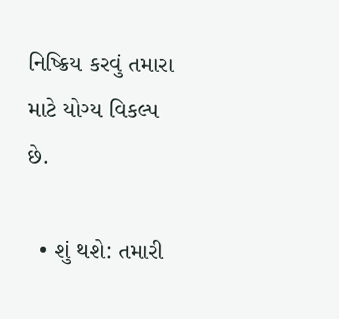નિષ્ક્રિય કરવું તમારા માટે યોગ્ય વિકલ્પ છે.

  • શું થશે: તમારી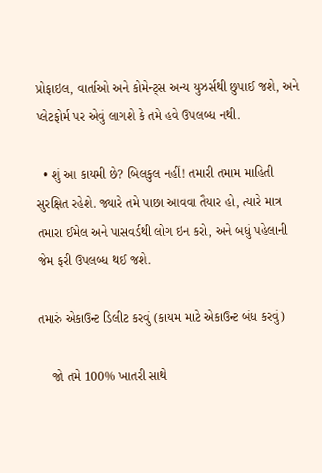પ્રોફાઇલ, વાર્તાઓ અને કોમેન્ટ્સ અન્ય યુઝર્સથી છુપાઈ જશે, અને પ્લેટફોર્મ પર એવું લાગશે કે તમે હવે ઉપલબ્ધ નથી.

  • શું આ કાયમી છે? બિલકુલ નહીં! તમારી તમામ માહિતી સુરક્ષિત રહેશે. જ્યારે તમે પાછા આવવા તૈયાર હો, ત્યારે માત્ર તમારા ઈમેલ અને પાસવર્ડથી લોગ ઇન કરો, અને બધું પહેલાની જેમ ફરી ઉપલબ્ધ થઈ જશે.

તમારું એકાઉન્ટ ડિલીટ કરવું (કાયમ માટે એકાઉન્ટ બંધ કરવું)

    જો તમે 100% ખાતરી સાથે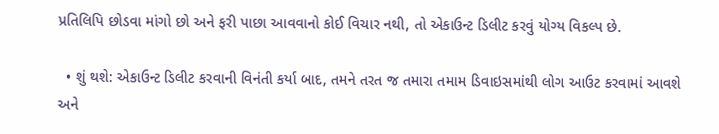પ્રતિલિપિ છોડવા માંગો છો અને ફરી પાછા આવવાનો કોઈ વિચાર નથી, તો એકાઉન્ટ ડિલીટ કરવું યોગ્ય વિકલ્પ છે.

  • શું થશે: એકાઉન્ટ ડિલીટ કરવાની વિનંતી કર્યા બાદ, તમને તરત જ તમારા તમામ ડિવાઇસમાંથી લોગ આઉટ કરવામાં આવશે અને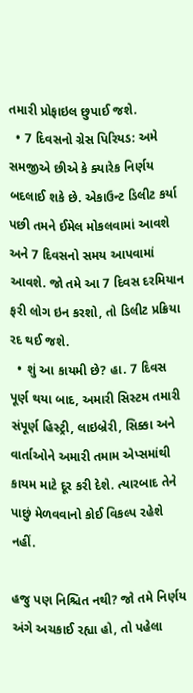તમારી પ્રોફાઇલ છુપાઈ જશે.
  • 7 દિવસનો ગ્રેસ પિરિયડ: અમે સમજીએ છીએ કે ક્યારેક નિર્ણય બદલાઈ શકે છે. એકાઉન્ટ ડિલીટ કર્યા પછી તમને ઈમેલ મોકલવામાં આવશે અને 7 દિવસનો સમય આપવામાં આવશે. જો તમે આ 7 દિવસ દરમિયાન ફરી લોગ ઇન કરશો, તો ડિલીટ પ્રક્રિયા રદ થઈ જશે.
  • શું આ કાયમી છે? હા. 7 દિવસ પૂર્ણ થયા બાદ, અમારી સિસ્ટમ તમારી સંપૂર્ણ હિસ્ટ્રી, લાઇબ્રેરી, સિક્કા અને વાર્તાઓને અમારી તમામ એપ્સમાંથી કાયમ માટે દૂર કરી દેશે. ત્યારબાદ તેને પાછું મેળવવાનો કોઈ વિકલ્પ રહેશે નહીં.

હજુ પણ નિશ્ચિત નથી? જો તમે નિર્ણય અંગે અચકાઈ રહ્યા હો, તો પહેલા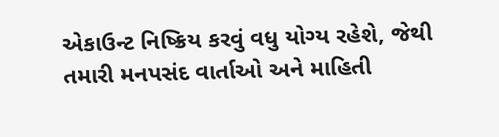એકાઉન્ટ નિષ્ક્રિય કરવું વધુ યોગ્ય રહેશે, જેથી તમારી મનપસંદ વાર્તાઓ અને માહિતી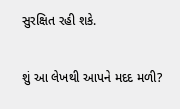સુરક્ષિત રહી શકે.

શું આ લેખથી આપને મદદ મળી?